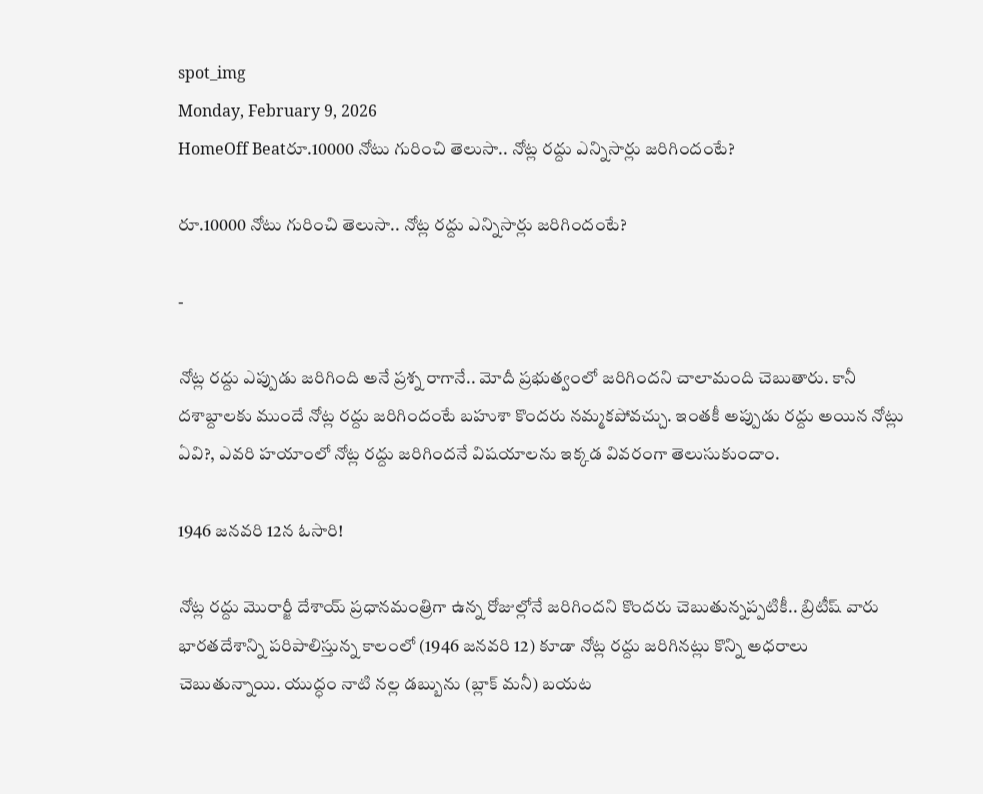spot_img
Monday, February 9, 2026
HomeOff Beatరూ.10000 నోటు గురించి తెలుసా.. నోట్ల రద్దు ఎన్నిసార్లు జరిగిందంటే?

రూ.10000 నోటు గురించి తెలుసా.. నోట్ల రద్దు ఎన్నిసార్లు జరిగిందంటే?

-

నోట్ల రద్దు ఎప్పుడు జరిగింది అనే ప్రశ్న రాగానే.. మోదీ ప్రభుత్వంలో జరిగిందని చాలామంది చెబుతారు. కానీ దశాబ్దాలకు ముందే నోట్ల రద్దు జరిగిందంటే బహుశా కొందరు నమ్మకపోవచ్చు. ఇంతకీ అప్పుడు రద్దు అయిన నోట్లు ఏవి?, ఎవరి హయాంలో నోట్ల రద్దు జరిగిందనే విషయాలను ఇక్కడ వివరంగా తెలుసుకుందాం.

1946 జనవరి 12న ఓసారి!

నోట్ల రద్దు మొరార్జీ దేశాయ్ ప్రధానమంత్రిగా ఉన్న రోజుల్లోనే జరిగిందని కొందరు చెబుతున్నప్పటికీ.. బ్రిటీష్ వారు భారతదేశాన్ని పరిపాలిస్తున్న కాలంలో (1946 జనవరి 12) కూడా నోట్ల రద్దు జరిగినట్లు కొన్ని అధరాలు చెబుతున్నాయి. యుద్ధం నాటి నల్ల డబ్బును (బ్లాక్ మనీ) బయట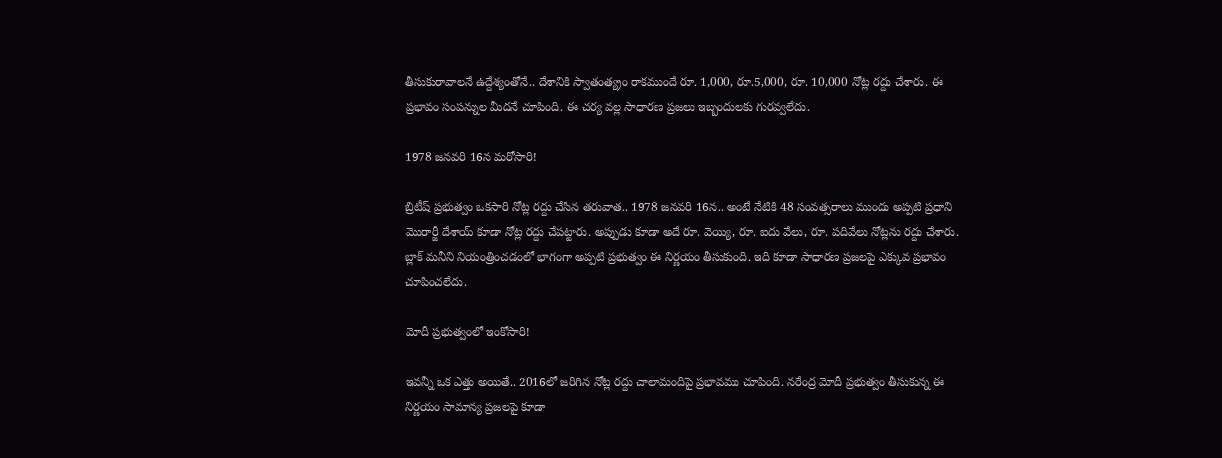తీసుకురావాలనే ఉద్దేశ్యంతోనే.. దేశానికి స్వాతంత్య్రం రాకముందే రూ. 1,000, రూ.5,000, రూ. 10,000 నోట్ల రద్దు చేశారు. ఈ ప్రభావం సంపన్నుల మీదనే చూపింది. ఈ చర్య వల్ల సాధారణ ప్రజలు ఇబ్బందులకు గురవ్వలేదు.

1978 జనవరి 16న మరోసారి!

బ్రిటీష్ ప్రభుత్వం ఒకసారి నోట్ల రద్దు చేసిన తరువాత.. 1978 జనవరి 16న.. అంటే నేటికి 48 సంవత్సరాలు ముందు అప్పటి ప్రధాని మొరార్జీ దేశాయ్ కూడా నోట్ల రద్దు చేపట్టారు. అప్పుడు కూడా అదే రూ. వెయ్యి, రూ. ఐదు వేలు, రూ. పదివేలు నోట్లను రద్దు చేశారు. బ్లాక్ మనీని నియంత్రించడంలో భాగంగా అప్పటి ప్రభుత్వం ఈ నిర్ణయం తీసుకుంది. ఇది కూడా సాధారణ ప్రజలపై ఎక్కువ ప్రభావం చూపించలేదు.

మోదీ ప్రభుత్వంలో ఇంకోసారి!

ఇవన్నీ ఒక ఎత్తు అయితే.. 2016లో జరిగిన నోట్ల రద్దు చాలామందిపై ప్రభావము చూపింది. నరేంద్ర మోదీ ప్రభుత్వం తీసుకున్న ఈ నిర్ణయం సామాన్య ప్రజలపై కూడా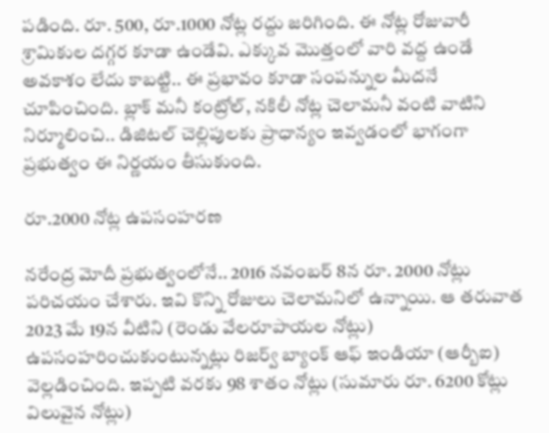పడింది. రూ. 500, రూ.1000 నోట్ల రద్దు జరిగింది. ఈ నోట్ల రోజువారీ శ్రామికుల దగ్గర కూడా ఉండేవి. ఎక్కువ మొత్తంలో వారి వద్ద ఉండే అవకాశం లేదు కాబట్టి.. ఈ ప్రభావం కూడా సంపన్నుల మీదనే చూపించింది. బ్లాక్ మనీ కంట్రోల్, నకిలీ నోట్ల చెలామనీ వంటి వాటిని నిర్మూలించి.. డిజిటల్ చెల్లిపులకు ప్రాధాన్యం ఇవ్వడంలో భాగంగా ప్రభుత్వం ఈ నిర్ణయం తీసుకుంది.

రూ.2000 నోట్ల ఉపసంహరణ

నరేంద్ర మోదీ ప్రభుత్వంలోనే.. 2016 నవంబర్ 8న రూ. 2000 నోట్లు పరిచయం చేశారు. ఇవి కొన్ని రోజులు చెలామనిలో ఉన్నాయి. ఆ తరువాత 2023 మే 19న వీటిని (రెండు వేలరూపాయల నోట్లు) ఉపసంహరించుకుంటున్నట్లు రిజర్వ్ బ్యాంక్ ఆఫ్ ఇండియా (ఆర్బీఐ) వెల్లడించింది. ఇప్పటి వరకు 98 శాతం నోట్లు (సుమారు రూ. 6200 కోట్లు విలువైన నోట్లు)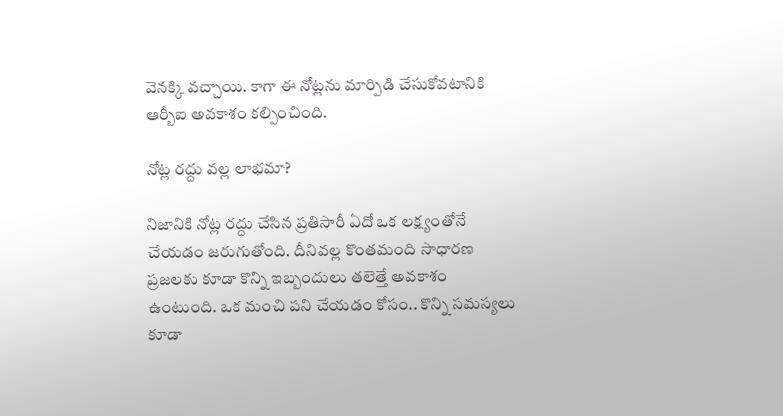వెనక్కి వచ్చాయి. కాగా ఈ నోట్లను మార్పిడి చేసుకోవటానికి ఆర్బీఐ అవకాశం కల్పించింది.

నోట్ల రద్దు వల్ల లాభమా?

నిజానికి నోట్ల రద్దు చేసిన ప్రతిసారీ ఏదో ఒక లక్ష్యంతోనే చేయడం జరుగుతోంది. దీనివల్ల కొంతమంది సాధారణ ప్రజలకు కూడా కొన్ని ఇబ్బందులు తలెత్తే అవకాశం ఉంటుంది. ఒక మంచి పని చేయడం కోసం.. కొన్ని సమస్యలు కూడా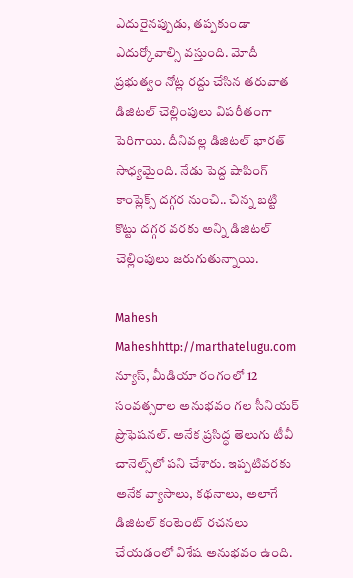ఎదురైనప్పుడు, తప్పకుండా ఎదుర్కోవాల్సి వస్తుంది. మోదీ ప్రభుత్వం నోట్ల రద్దు చేసిన తరువాత డిజిటల్ చెల్లింపులు విపరీతంగా పెరిగాయి. దీనివల్ల డిజిటల్ భారత్ సాధ్యమైంది. నేడు పెద్ద షాపింగ్ కాంప్లెక్స్ దగ్గర నుంచి.. చిన్న బట్టి కొట్టు దగ్గర వరకు అన్ని డిజిటల్ చెల్లింపులు జరుగుతున్నాయి.

Mahesh
Maheshhttp://marthatelugu.com
న్యూస్, మీడియా రంగంలో 12 సంవత్సరాల అనుభవం గల సీనియర్ ప్రొఫెషనల్. అనేక ప్రసిద్ధ తెలుగు టీవీ చానెల్స్‌లో పని చేశారు. ఇప్పటివరకు అనేక వ్యాసాలు, కథనాలు, అలాగే డిజిటల్ కంటెంట్ రచనలు చేయడంలో విశేష అనుభవం ఉంది.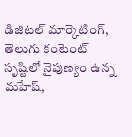డిజిటల్ మార్కెటింగ్, తెలుగు కంటెంట్ సృష్టిలో నైపుణ్యం ఉన్న మహేష్,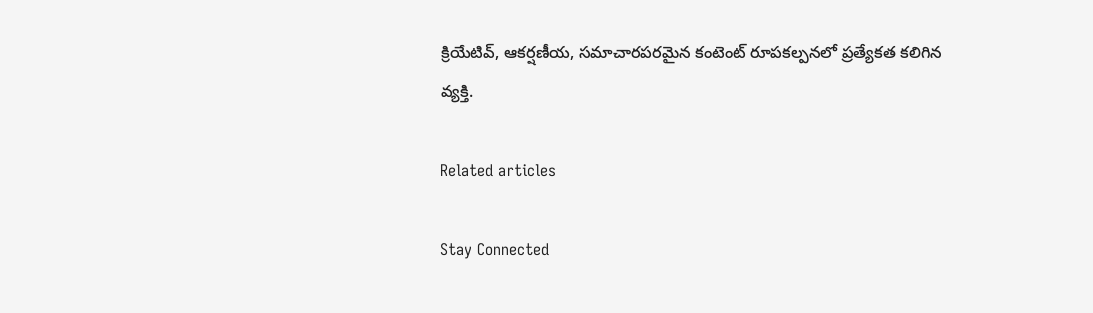క్రియేటివ్, ఆకర్షణీయ, సమాచారపరమైన కంటెంట్ రూపకల్పనలో ప్రత్యేకత కలిగిన వ్యక్తి.

Related articles

Stay Connected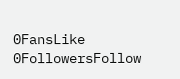0FansLike
0FollowersFollow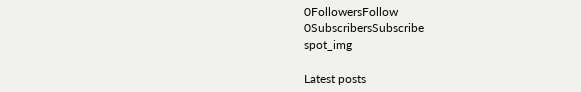0FollowersFollow
0SubscribersSubscribe
spot_img

Latest posts